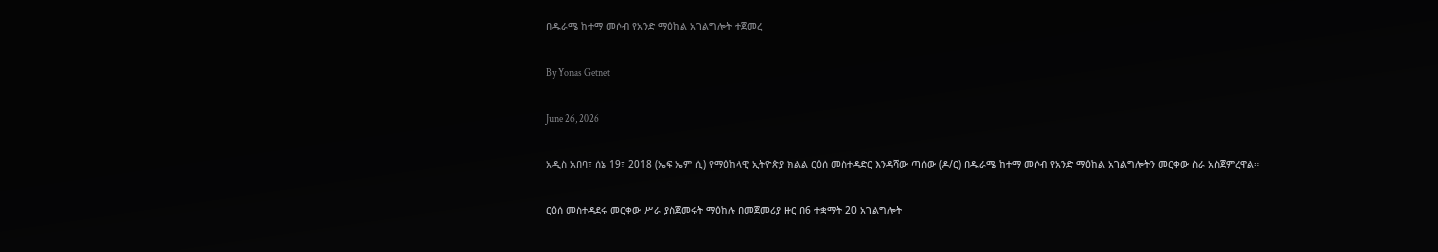በዱራሜ ከተማ መሶብ የአንድ ማዕከል አገልግሎት ተጀመረ

By Yonas Getnet

June 26, 2026

አዲስ አበባ፣ ሰኔ 19፣ 2018 (ኤፍ ኤም ሲ) የማዕከላዊ ኢትዮጵያ ክልል ርዕሰ መስተዳድር እንዳሻው ጣሰው (ዶ/ር) በዱራሜ ከተማ መሶብ የአንድ ማዕከል አገልግሎትን መርቀው ስራ አስጀምረዋል።

ርዕሰ መስተዳደሩ መርቀው ሥራ ያስጀመሩት ማዕከሉ በመጀመሪያ ዙር በ6 ተቋማት 20 አገልግሎት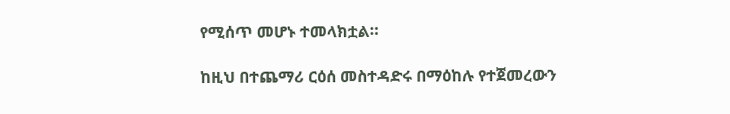የሚሰጥ መሆኑ ተመላክቷል።

ከዚህ በተጨማሪ ርዕሰ መስተዳድሩ በማዕከሉ የተጀመረውን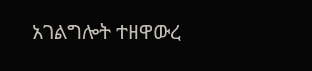አገልግሎት ተዘዋውረ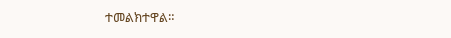ተመልክተዋል።